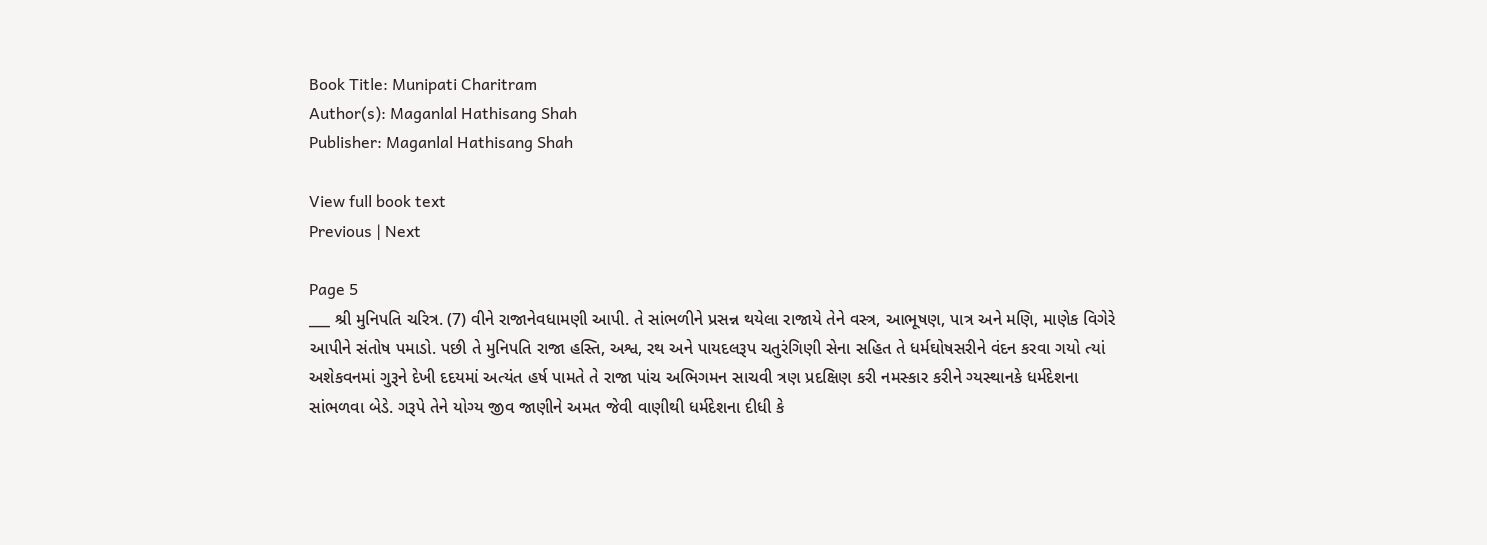Book Title: Munipati Charitram
Author(s): Maganlal Hathisang Shah
Publisher: Maganlal Hathisang Shah

View full book text
Previous | Next

Page 5
___ શ્રી મુનિપતિ ચરિત્ર. (7) વીને રાજાનેવધામણી આપી. તે સાંભળીને પ્રસન્ન થયેલા રાજાયે તેને વસ્ત્ર, આભૂષણ, પાત્ર અને મણિ, માણેક વિગેરે આપીને સંતોષ પમાડો. પછી તે મુનિપતિ રાજા હસ્તિ, અશ્વ, રથ અને પાયદલરૂપ ચતુરંગિણી સેના સહિત તે ધર્મઘોષસરીને વંદન કરવા ગયો ત્યાં અશેકવનમાં ગુરૂને દેખી દદયમાં અત્યંત હર્ષ પામતે તે રાજા પાંચ અભિગમન સાચવી ત્રણ પ્રદક્ષિણ કરી નમસ્કાર કરીને ગ્યસ્થાનકે ધર્મદેશના સાંભળવા બેડે. ગરૂપે તેને યોગ્ય જીવ જાણીને અમત જેવી વાણીથી ધર્મદેશના દીધી કે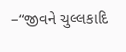–“જીવને ચુલ્લકાદિ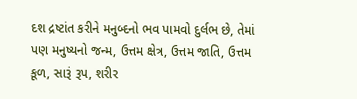દશ દ્રષ્ટાંત કરીને મનુબ્દનો ભવ પામવો દુર્લભ છે, તેમાં પણ મનુષ્યનો જન્મ, ઉત્તમ ક્ષેત્ર, ઉત્તમ જાતિ, ઉત્તમ કૂળ, સારૂં રૂપ, શરીર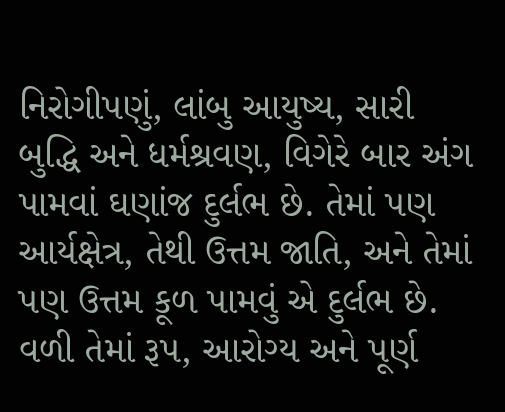નિરોગીપણું, લાંબુ આયુષ્ય, સારી બુદ્ધિ અને ધર્મશ્રવણ, વિગેરે બાર અંગ પામવાં ઘણાંજ દુર્લભ છે. તેમાં પણ આર્યક્ષેત્ર, તેથી ઉત્તમ જાતિ, અને તેમાં પણ ઉત્તમ કૂળ પામવું એ દુર્લભ છે. વળી તેમાં રૂપ, આરોગ્ય અને પૂર્ણ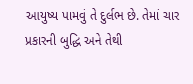આયુષ્ય પામવું તે દુર્લભ છે. તેમાં ચાર પ્રકારની બુદ્ધિ અને તેથી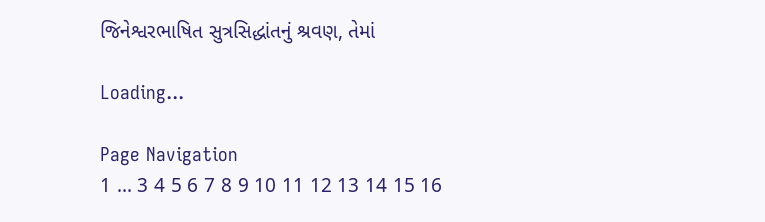જિનેશ્વરભાષિત સુત્રસિદ્ધાંતનું શ્રવણ, તેમાં

Loading...

Page Navigation
1 ... 3 4 5 6 7 8 9 10 11 12 13 14 15 16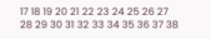17 18 19 20 21 22 23 24 25 26 27 28 29 30 31 32 33 34 35 36 37 38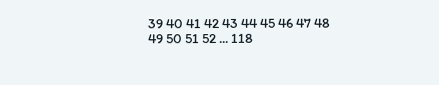39 40 41 42 43 44 45 46 47 48 49 50 51 52 ... 118